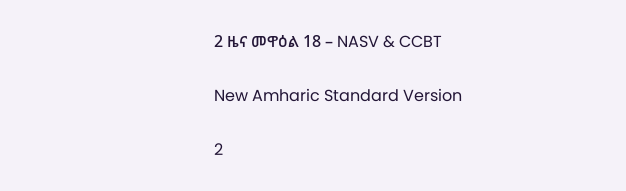2 ዜና መዋዕል 18 – NASV & CCBT

New Amharic Standard Version

2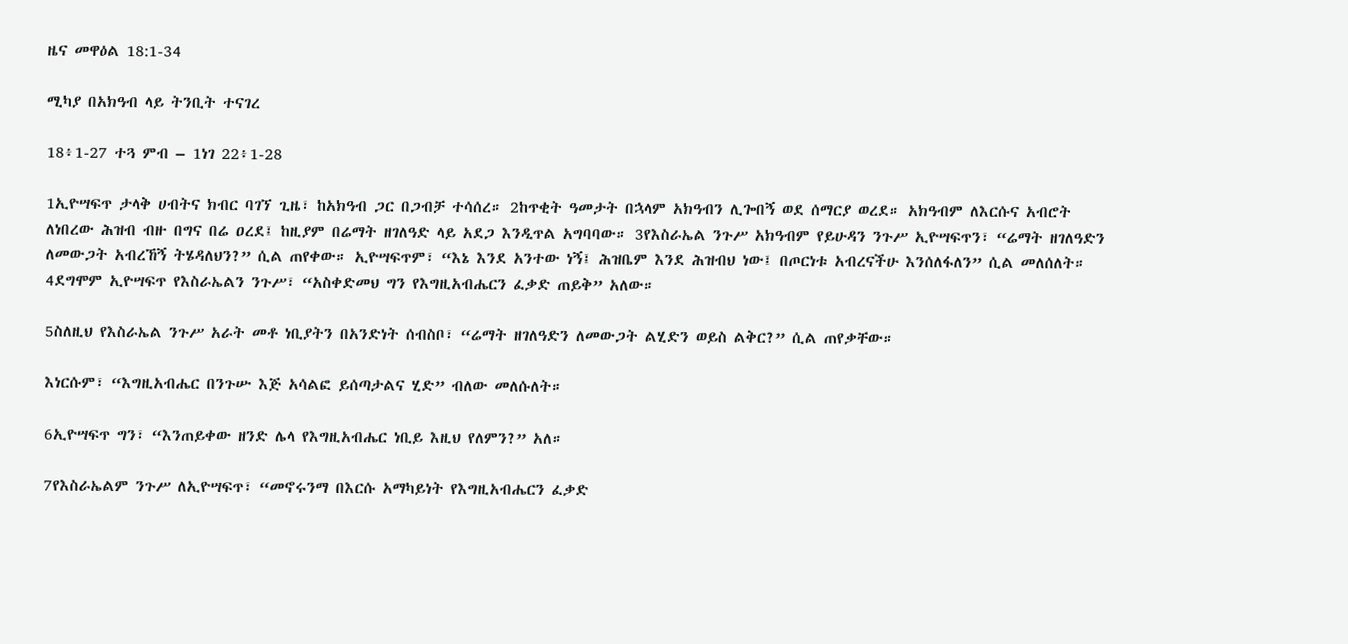ዜና መዋዕል 18:1-34

ሚካያ በአክዓብ ላይ ትንቢት ተናገረ

18፥1-27 ተጓ ምብ – 1ነገ 22፥1-28

1ኢዮሣፍጥ ታላቅ ሀብትና ክብር ባገኘ ጊዜ፣ ከአክዓብ ጋር በጋብቻ ተሳሰረ። 2ከጥቂት ዓመታት በኋላም አክዓብን ሊጐበኝ ወደ ሰማርያ ወረደ። አክዓብም ለእርሱና አብሮት ለነበረው ሕዝብ ብዙ በግና በሬ ዐረደ፤ ከዚያም በሬማት ዘገለዓድ ላይ አደጋ እንዲጥል አግባባው። 3የእስራኤል ንጉሥ አክዓብም የይሁዳን ንጉሥ ኢዮሣፍጥን፣ “ሬማት ዘገለዓድን ለመውጋት አብረኸኝ ትሄዳለህን?” ሲል ጠየቀው። ኢዮሣፍጥም፣ “እኔ እንደ አንተው ነኝ፤ ሕዝቤም እንደ ሕዝብህ ነው፤ በጦርነቱ አብረናችሁ እንሰለፋለን” ሲል መለሰለት። 4ደግሞም ኢዮሣፍጥ የእስራኤልን ንጉሥ፣ “አስቀድመህ ግን የእግዚአብሔርን ፈቃድ ጠይቅ” አለው።

5ስለዚህ የእስራኤል ንጉሥ አራት መቶ ነቢያትን በአንድነት ሰብስቦ፣ “ሬማት ዘገለዓድን ለመውጋት ልሂድን ወይስ ልቅር?” ሲል ጠየቃቸው።

እነርሱም፣ “እግዚአብሔር በንጉሡ እጅ አሳልፎ ይሰጣታልና ሂድ” ብለው መለሱለት።

6ኢዮሣፍጥ ግን፣ “እንጠይቀው ዘንድ ሌላ የእግዚአብሔር ነቢይ እዚህ የለምን?” አለ።

7የእስራኤልም ንጉሥ ለኢዮሣፍጥ፣ “መኖሩንማ በእርሱ አማካይነት የእግዚአብሔርን ፈቃድ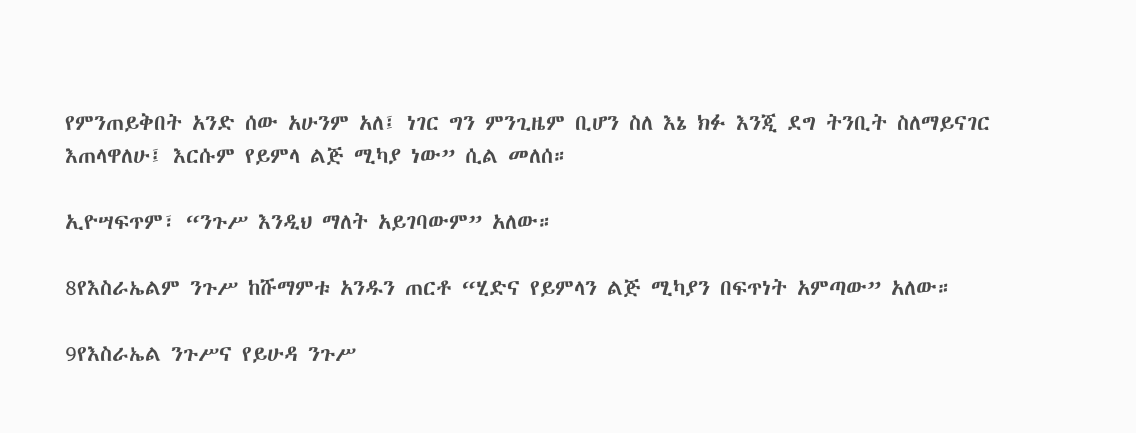የምንጠይቅበት አንድ ሰው አሁንም አለ፤ ነገር ግን ምንጊዜም ቢሆን ስለ እኔ ክፉ እንጂ ደግ ትንቢት ስለማይናገር እጠላዋለሁ፤ እርሱም የይምላ ልጅ ሚካያ ነው” ሲል መለሰ።

ኢዮሣፍጥም፣ “ንጉሥ እንዲህ ማለት አይገባውም” አለው።

8የእስራኤልም ንጉሥ ከሹማምቱ አንዱን ጠርቶ “ሂድና የይምላን ልጅ ሚካያን በፍጥነት አምጣው” አለው።

9የእስራኤል ንጉሥና የይሁዳ ንጉሥ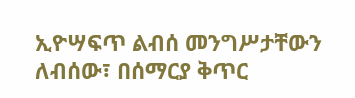ኢዮሣፍጥ ልብሰ መንግሥታቸውን ለብሰው፣ በሰማርያ ቅጥር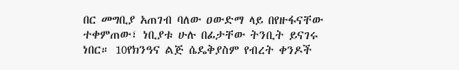በር መግቢያ አጠገብ ባለው ዐውድማ ላይ በየዙፋናቸው ተቀምጠው፣ ነቢያቱ ሁሉ በፊታቸው ትንቢት ይናገሩ ነበር። 10የክንዓና ልጅ ሴዴቅያስም የብረት ቀንዶች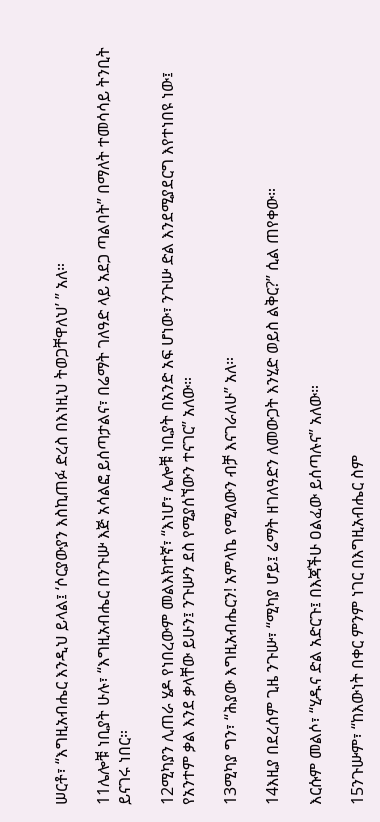ሠርቶ፣ “እግዚአብሔር እንዲህ ይላል፤ ‘ሶርያውያን እስኪጠፉ ድረስ በእነዚህ ትወጋቸዋለህ’ ” አለ።

11ሌሎቹ ነቢያት ሁሉ፣ “እግዚአብሔር በንጉሡ እጅ አሳልፎ ይሰጣታልና፣ በሬማት ገለዓድ ላይ አደጋ ጣልባት” በማለት ተመሳሳይ ትንቢት ይናገሩ ነበር።

12ሚካያን ሊጠራ ሄዶ የነበረውም መልእክተኛ፣ “እነሆ፣ ሌሎቹ ነቢያት በአንድ አፍ ሆነው፣ ንጉሡ ድል እንደሚያደርግ እየተነበዩ ነው፤ የአንተም ቃል እንደ ቃላቸው ይሁን፤ ንጉሡን ደስ የሚያሰኘውን ተናገር” አለው።

13ሚካያ ግን፣ “ሕያው እግዚአብሔርን! አምላኬ የሚለውን ብቻ እናገራለሁ” አለ።

14እዚያ በደረሰም ጊዜ ንጉሡ፣ “ሚካያ ሆይ፤ ሬማት ዘገለዓድን ለመውጋት እንሂድ ወይስ ልቅር?” ሲል ጠየቀው።

እርሱም መልሶ፣ “ሂዱና ድል አድርጉ፤ በእጃችሁ ዐልፈው ይሰጣሉና” አለው።

15ንጉሡም፣ “ከእውነት በቀር ምንም ነገር በእግዚአብሔር ስም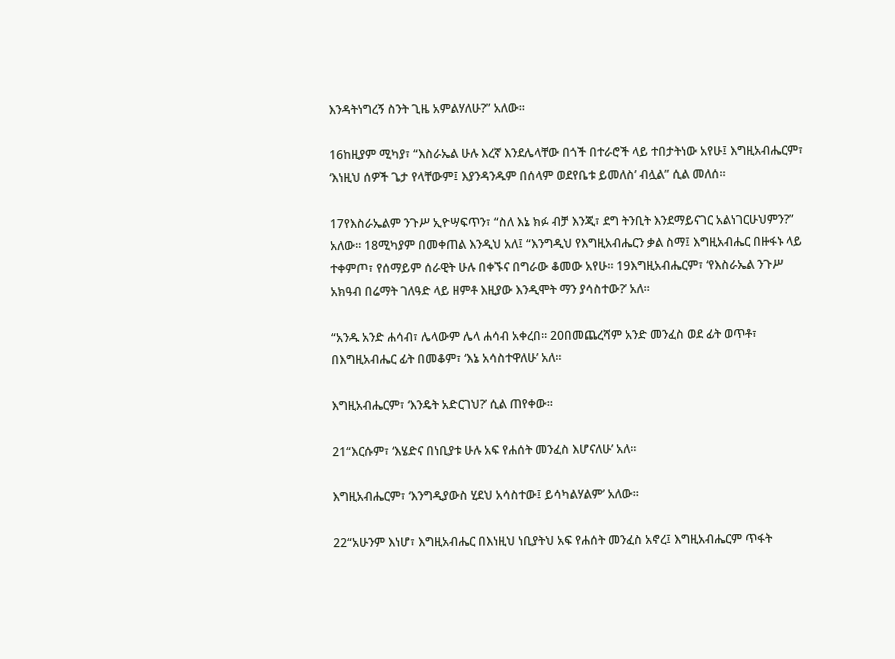እንዳትነግረኝ ስንት ጊዜ አምልሃለሁ?” አለው።

16ከዚያም ሚካያ፣ “እስራኤል ሁሉ እረኛ እንደሌላቸው በጎች በተራሮች ላይ ተበታትነው አየሁ፤ እግዚአብሔርም፣ ‘እነዚህ ሰዎች ጌታ የላቸውም፤ እያንዳንዱም በሰላም ወደየቤቱ ይመለስ’ ብሏል” ሲል መለሰ።

17የእስራኤልም ንጉሥ ኢዮሣፍጥን፣ “ስለ እኔ ክፉ ብቻ እንጂ፣ ደግ ትንቢት እንደማይናገር አልነገርሁህምን?” አለው። 18ሚካያም በመቀጠል እንዲህ አለ፤ “እንግዲህ የእግዚአብሔርን ቃል ስማ፤ እግዚአብሔር በዙፋኑ ላይ ተቀምጦ፣ የሰማይም ሰራዊት ሁሉ በቀኙና በግራው ቆመው አየሁ። 19እግዚአብሔርም፣ ‘የእስራኤል ንጉሥ አክዓብ በሬማት ገለዓድ ላይ ዘምቶ እዚያው እንዲሞት ማን ያሳስተው?’ አለ።

“አንዱ አንድ ሐሳብ፣ ሌላውም ሌላ ሐሳብ አቀረበ። 20በመጨረሻም አንድ መንፈስ ወደ ፊት ወጥቶ፣ በእግዚአብሔር ፊት በመቆም፣ ‘እኔ አሳስተዋለሁ’ አለ።

እግዚአብሔርም፣ ‘እንዴት አድርገህ?’ ሲል ጠየቀው።

21“እርሱም፣ ‘እሄድና በነቢያቱ ሁሉ አፍ የሐሰት መንፈስ እሆናለሁ’ አለ።

እግዚአብሔርም፣ ‘እንግዲያውስ ሂደህ አሳስተው፤ ይሳካልሃልም’ አለው።

22“አሁንም እነሆ፣ እግዚአብሔር በእነዚህ ነቢያትህ አፍ የሐሰት መንፈስ አኖረ፤ እግዚአብሔርም ጥፋት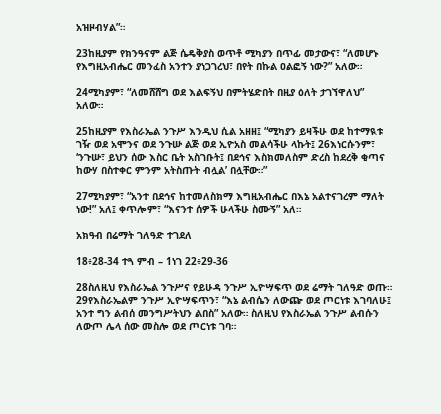አዝዞብሃል”።

23ከዚያም የክንዓናም ልጅ ሴዴቅያስ ወጥቶ ሚካያን በጥፊ መታውና፣ “ለመሆኑ የእግዚአብሔር መንፈስ አንተን ያነጋገረህ፣ በየት በኩል ዐልፎኝ ነው?” አለው።

24ሚካያም፣ “ለመሸሸግ ወደ እልፍኝህ በምትሄድበት በዚያ ዕለት ታገኘዋለህ” አለው።

25ከዚያም የእስራኤል ንጉሥ እንዲህ ሲል አዘዘ፤ “ሚካያን ይዛችሁ ወደ ከተማዪቱ ገዥ ወደ አሞንና ወደ ንጉሡ ልጅ ወደ ኢዮአስ መልሳችሁ ላኩት፤ 26እነርሱንም፣ ‘ንጉሡ፣ ይህን ሰው እስር ቤት አስገቡት፤ በደኅና እስክመለስም ድረስ ከደረቅ ቂጣና ከውሃ በስተቀር ምንም አትስጡት ብሏል’ በሏቸው።”

27ሚካያም፣ “አንተ በደኅና ከተመለስክማ እግዚአብሔር በእኔ አልተናገረም ማለት ነው!” አለ፤ ቀጥሎም፣ “እናንተ ሰዎች ሁላችሁ ስሙኝ” አለ።

አክዓብ በሬማት ገለዓድ ተገደለ

18፥28-34 ተጓ ምብ – 1ነገ 22፥29-36

28ስለዚህ የእስራኤል ንጉሥና የይሁዳ ንጉሥ ኢዮሣፍጥ ወደ ሬማት ገለዓድ ወጡ። 29የእስራኤልም ንጉሥ ኢዮሣፍጥን፣ “እኔ ልብሴን ለውጬ ወደ ጦርነቱ እገባለሁ፤ አንተ ግን ልብሰ መንግሥትህን ልበስ” አለው። ስለዚህ የእስራኤል ንጉሥ ልብሱን ለውጦ ሌላ ሰው መስሎ ወደ ጦርነቱ ገባ።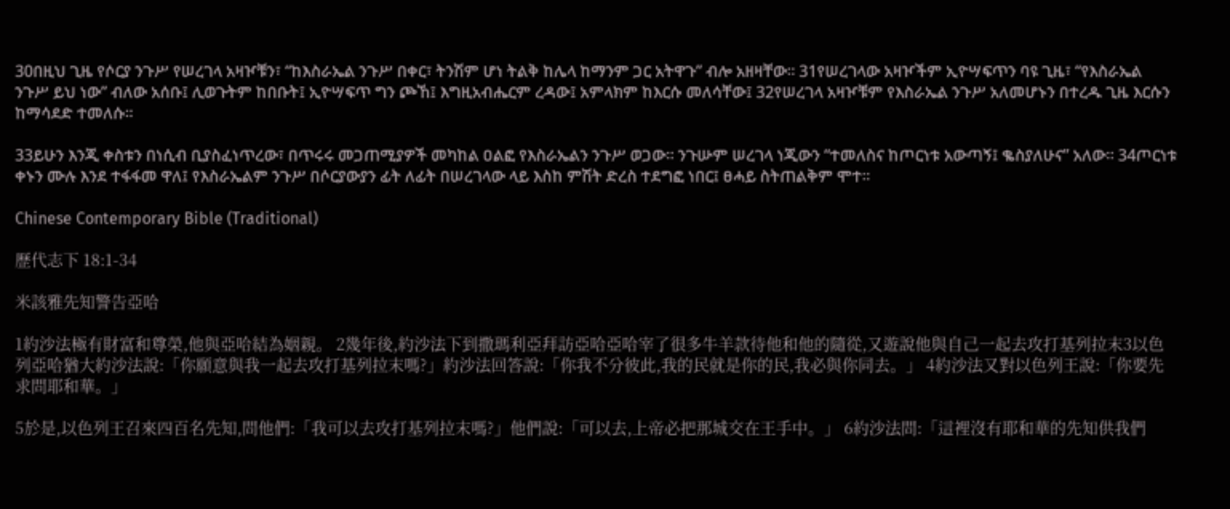30በዚህ ጊዜ የሶርያ ንጉሥ የሠረገላ አዛዦቹን፣ “ከእስራኤል ንጉሥ በቀር፣ ትንሽም ሆነ ትልቅ ከሌላ ከማንም ጋር አትዋጉ” ብሎ አዘዛቸው። 31የሠረገላው አዛዦችም ኢዮሣፍጥን ባዩ ጊዜ፣ “የእስራኤል ንጉሥ ይህ ነው” ብለው አሰቡ፤ ሊወጉትም ከበቡት፤ ኢዮሣፍጥ ግን ጮኸ፤ እግዚአብሔርም ረዳው፤ አምላክም ከእርሱ መለሳቸው፤ 32የሠረገላ አዛዦቹም የእስራኤል ንጉሥ አለመሆኑን በተረዱ ጊዜ እርሱን ከማሳደድ ተመለሱ።

33ይሁን እንጂ ቀስቱን በነሲብ ቢያስፈነጥረው፣ በጥሩሩ መጋጠሚያዎች መካከል ዐልፎ የእስራኤልን ንጉሥ ወጋው። ንጉሡም ሠረገላ ነጂውን “ተመለስና ከጦርነቱ አውጣኝ፤ ቈስያለሁና” አለው። 34ጦርነቱ ቀኑን ሙሉ እንደ ተፋፋመ ዋለ፤ የእስራኤልም ንጉሥ በሶርያውያን ፊት ለፊት በሠረገላው ላይ እስከ ምሽት ድረስ ተደግፎ ነበር፤ ፀሓይ ስትጠልቅም ሞተ።

Chinese Contemporary Bible (Traditional)

歷代志下 18:1-34

米該雅先知警告亞哈

1約沙法極有財富和尊榮,他與亞哈結為姻親。 2幾年後,約沙法下到撒瑪利亞拜訪亞哈亞哈宰了很多牛羊款待他和他的隨從,又遊說他與自己一起去攻打基列拉末3以色列亞哈猶大約沙法說:「你願意與我一起去攻打基列拉末嗎?」約沙法回答說:「你我不分彼此,我的民就是你的民,我必與你同去。」 4約沙法又對以色列王說:「你要先求問耶和華。」

5於是,以色列王召來四百名先知,問他們:「我可以去攻打基列拉末嗎?」他們說:「可以去,上帝必把那城交在王手中。」 6約沙法問:「這裡沒有耶和華的先知供我們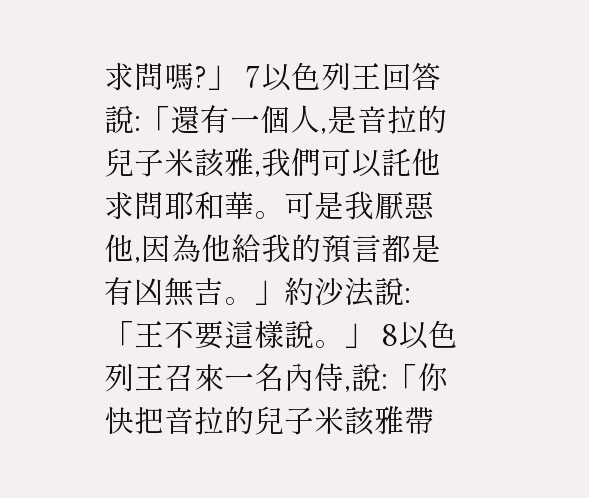求問嗎?」 7以色列王回答說:「還有一個人,是音拉的兒子米該雅,我們可以託他求問耶和華。可是我厭惡他,因為他給我的預言都是有凶無吉。」約沙法說:「王不要這樣說。」 8以色列王召來一名內侍,說:「你快把音拉的兒子米該雅帶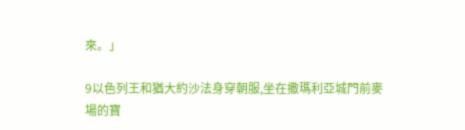來。」

9以色列王和猶大約沙法身穿朝服,坐在撒瑪利亞城門前麥場的寶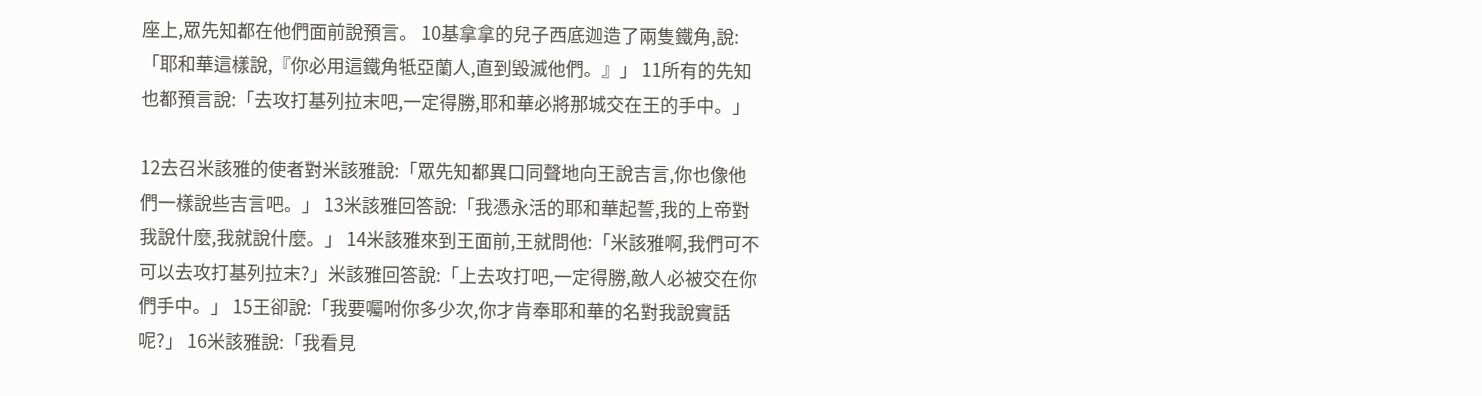座上,眾先知都在他們面前說預言。 10基拿拿的兒子西底迦造了兩隻鐵角,說:「耶和華這樣說,『你必用這鐵角牴亞蘭人,直到毀滅他們。』」 11所有的先知也都預言說:「去攻打基列拉末吧,一定得勝,耶和華必將那城交在王的手中。」

12去召米該雅的使者對米該雅說:「眾先知都異口同聲地向王說吉言,你也像他們一樣說些吉言吧。」 13米該雅回答說:「我憑永活的耶和華起誓,我的上帝對我說什麼,我就說什麼。」 14米該雅來到王面前,王就問他:「米該雅啊,我們可不可以去攻打基列拉末?」米該雅回答說:「上去攻打吧,一定得勝,敵人必被交在你們手中。」 15王卻說:「我要囑咐你多少次,你才肯奉耶和華的名對我說實話呢?」 16米該雅說:「我看見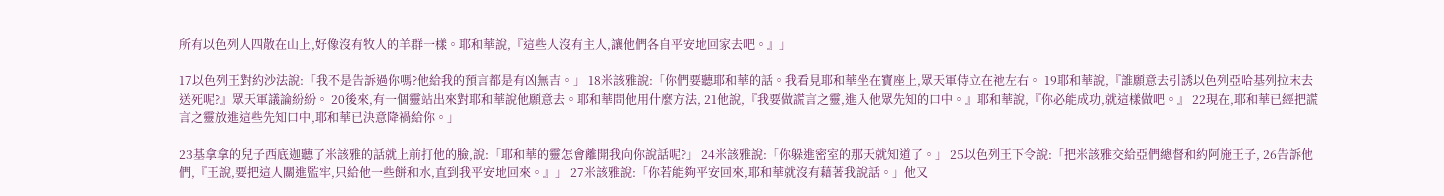所有以色列人四散在山上,好像沒有牧人的羊群一樣。耶和華說,『這些人沒有主人,讓他們各自平安地回家去吧。』」

17以色列王對約沙法說:「我不是告訴過你嗎?他給我的預言都是有凶無吉。」 18米該雅說:「你們要聽耶和華的話。我看見耶和華坐在寶座上,眾天軍侍立在祂左右。 19耶和華說,『誰願意去引誘以色列亞哈基列拉末去送死呢?』眾天軍議論紛紛。 20後來,有一個靈站出來對耶和華說他願意去。耶和華問他用什麼方法, 21他說,『我要做謊言之靈,進入他眾先知的口中。』耶和華說,『你必能成功,就這樣做吧。』 22現在,耶和華已經把謊言之靈放進這些先知口中,耶和華已決意降禍給你。」

23基拿拿的兒子西底迦聽了米該雅的話就上前打他的臉,說:「耶和華的靈怎會離開我向你說話呢?」 24米該雅說:「你躲進密室的那天就知道了。」 25以色列王下令說:「把米該雅交給亞們總督和約阿施王子, 26告訴他們,『王說,要把這人關進監牢,只給他一些餅和水,直到我平安地回來。』」 27米該雅說:「你若能夠平安回來,耶和華就沒有藉著我說話。」他又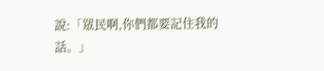說:「眾民啊,你們都要記住我的話。」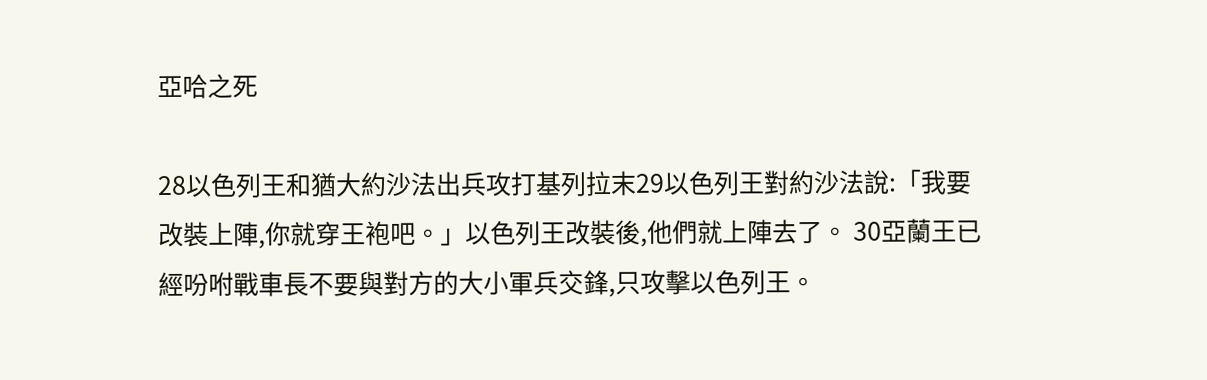亞哈之死

28以色列王和猶大約沙法出兵攻打基列拉末29以色列王對約沙法說:「我要改裝上陣,你就穿王袍吧。」以色列王改裝後,他們就上陣去了。 30亞蘭王已經吩咐戰車長不要與對方的大小軍兵交鋒,只攻擊以色列王。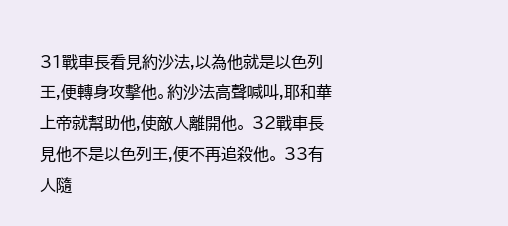31戰車長看見約沙法,以為他就是以色列王,便轉身攻擊他。約沙法高聲喊叫,耶和華上帝就幫助他,使敵人離開他。 32戰車長見他不是以色列王,便不再追殺他。 33有人隨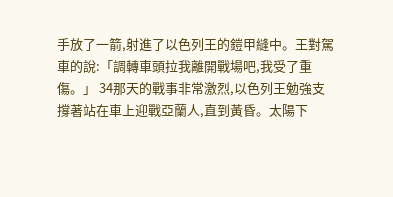手放了一箭,射進了以色列王的鎧甲縫中。王對駕車的說:「調轉車頭拉我離開戰場吧,我受了重傷。」 34那天的戰事非常激烈,以色列王勉強支撐著站在車上迎戰亞蘭人,直到黃昏。太陽下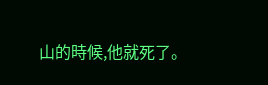山的時候,他就死了。